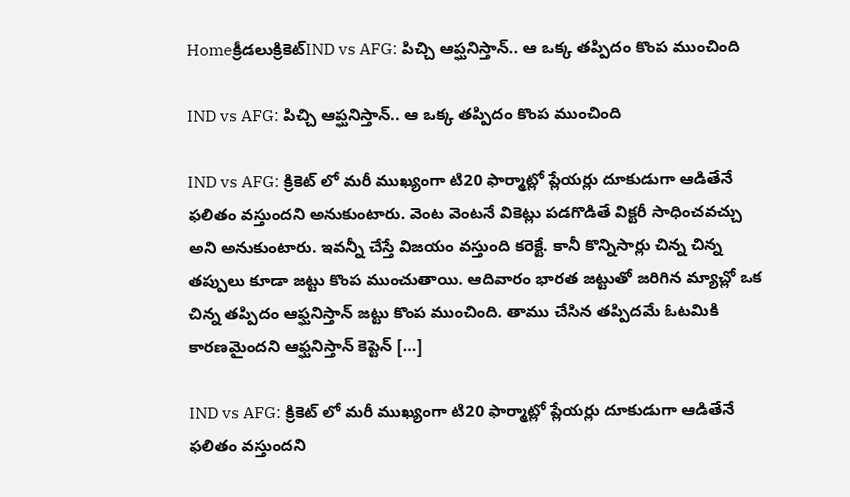Homeక్రీడలుక్రికెట్‌IND vs AFG: పిచ్చి ఆప్ఘనిస్తాన్.. ఆ ఒక్క తప్పిదం కొంప ముంచింది

IND vs AFG: పిచ్చి ఆప్ఘనిస్తాన్.. ఆ ఒక్క తప్పిదం కొంప ముంచింది

IND vs AFG: క్రికెట్ లో మరీ ముఖ్యంగా టి20 ఫార్మాట్లో ప్లేయర్లు దూకుడుగా ఆడితేనే ఫలితం వస్తుందని అనుకుంటారు. వెంట వెంటనే వికెట్లు పడగొడితే విక్టరీ సాధించవచ్చు అని అనుకుంటారు. ఇవన్నీ చేస్తే విజయం వస్తుంది కరెక్టే. కానీ కొన్నిసార్లు చిన్న చిన్న తప్పులు కూడా జట్టు కొంప ముంచుతాయి. ఆదివారం భారత జట్టుతో జరిగిన మ్యాచ్లో ఒక చిన్న తప్పిదం ఆఫ్ఘనిస్తాన్ జట్టు కొంప ముంచింది. తాము చేసిన తప్పిదమే ఓటమికి కారణమైందని ఆఫ్ఘనిస్తాన్ కెప్టెన్ […]

IND vs AFG: క్రికెట్ లో మరీ ముఖ్యంగా టి20 ఫార్మాట్లో ప్లేయర్లు దూకుడుగా ఆడితేనే ఫలితం వస్తుందని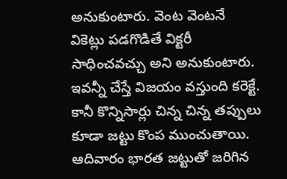అనుకుంటారు. వెంట వెంటనే వికెట్లు పడగొడితే విక్టరీ సాధించవచ్చు అని అనుకుంటారు. ఇవన్నీ చేస్తే విజయం వస్తుంది కరెక్టే. కానీ కొన్నిసార్లు చిన్న చిన్న తప్పులు కూడా జట్టు కొంప ముంచుతాయి. ఆదివారం భారత జట్టుతో జరిగిన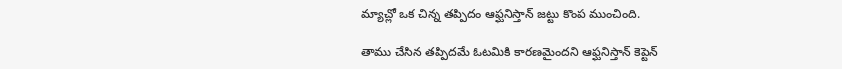మ్యాచ్లో ఒక చిన్న తప్పిదం ఆఫ్ఘనిస్తాన్ జట్టు కొంప ముంచింది.

తాము చేసిన తప్పిదమే ఓటమికి కారణమైందని ఆఫ్ఘనిస్తాన్ కెప్టెన్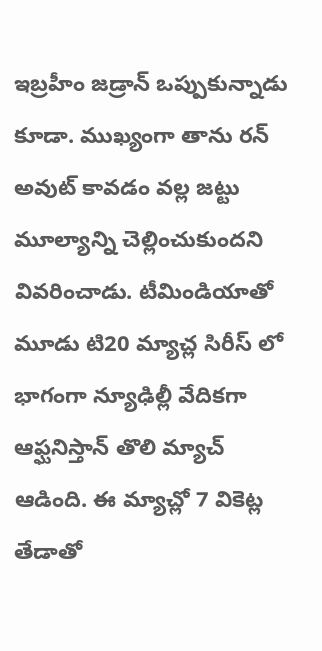ఇబ్రహీం జడ్రాన్ ఒప్పుకున్నాడు కూడా. ముఖ్యంగా తాను రన్ అవుట్ కావడం వల్ల జట్టు మూల్యాన్ని చెల్లించుకుందని వివరించాడు. టీమిండియాతో మూడు టి20 మ్యాచ్ల సిరీస్ లో భాగంగా న్యూఢిల్లీ వేదికగా ఆఫ్ఘనిస్తాన్ తొలి మ్యాచ్ ఆడింది. ఈ మ్యాచ్లో 7 వికెట్ల తేడాతో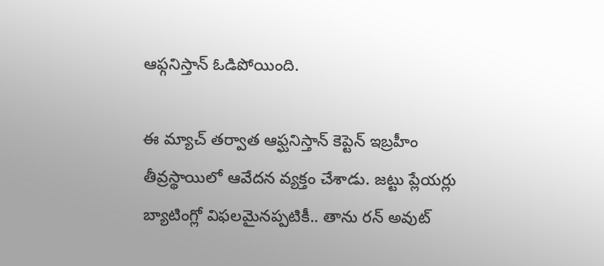ఆఫ్గనిస్తాన్ ఓడిపోయింది.

ఈ మ్యాచ్ తర్వాత ఆఫ్ఘనిస్తాన్ కెప్టెన్ ఇబ్రహీం తీవ్రస్థాయిలో ఆవేదన వ్యక్తం చేశాడు. జట్టు ప్లేయర్లు బ్యాటింగ్లో విఫలమైనప్పటికీ.. తాను రన్ అవుట్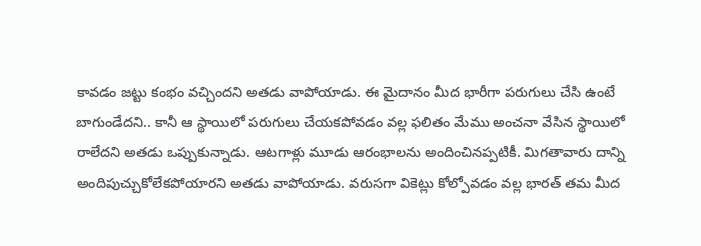కావడం జట్టు కంభం వచ్చిందని అతడు వాపోయాడు. ఈ మైదానం మీద భారీగా పరుగులు చేసి ఉంటే బాగుండేదని.. కానీ ఆ స్థాయిలో పరుగులు చేయకపోవడం వల్ల ఫలితం మేము అంచనా వేసిన స్థాయిలో రాలేదని అతడు ఒప్పుకున్నాడు. ఆటగాళ్లు మూడు ఆరంభాలను అందించినప్పటికీ. మిగతావారు దాన్ని అందిపుచ్చుకోలేకపోయారని అతడు వాపోయాడు. వరుసగా వికెట్లు కోల్పోవడం వల్ల భారత్ తమ మీద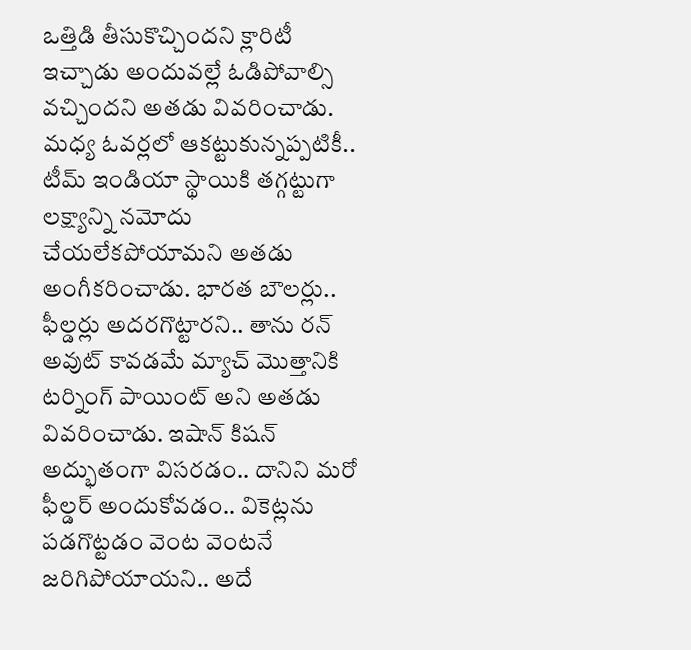ఒత్తిడి తీసుకొచ్చిందని క్లారిటీ ఇచ్చాడు అందువల్లే ఓడిపోవాల్సి వచ్చిందని అతడు వివరించాడు. మధ్య ఓవర్లలో ఆకట్టుకున్నప్పటికీ.. టీమ్ ఇండియా స్థాయికి తగ్గట్టుగా లక్ష్యాన్ని నమోదు చేయలేకపోయామని అతడు అంగీకరించాడు. భారత బౌలర్లు.. ఫీల్డర్లు అదరగొట్టారని.. తాను రన్ అవుట్ కావడమే మ్యాచ్ మొత్తానికి టర్నింగ్ పాయింట్ అని అతడు వివరించాడు. ఇషాన్ కిషన్ అద్భుతంగా విసరడం.. దానిని మరో ఫీల్డర్ అందుకోవడం.. వికెట్లను పడగొట్టడం వెంట వెంటనే జరిగిపోయాయని.. అదే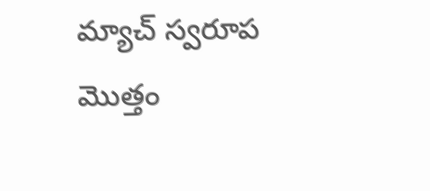మ్యాచ్ స్వరూప మొత్తం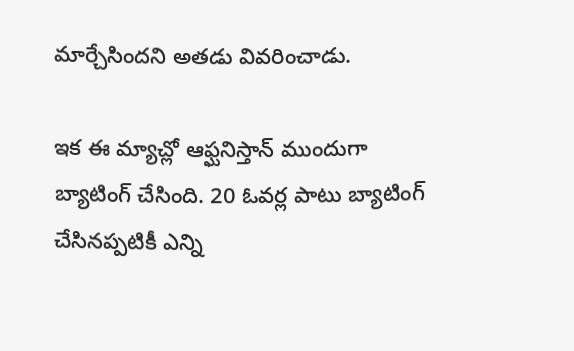మార్చేసిందని అతడు వివరించాడు.

ఇక ఈ మ్యాచ్లో ఆఫ్ఘనిస్తాన్ ముందుగా బ్యాటింగ్ చేసింది. 20 ఓవర్ల పాటు బ్యాటింగ్ చేసినప్పటికీ ఎన్ని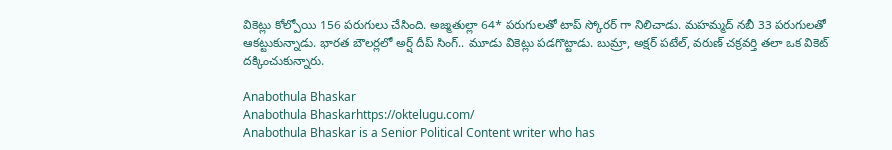వికెట్లు కోల్పోయి 156 పరుగులు చేసింది. అజ్మతుల్లా 64* పరుగులతో టాప్ స్కోరర్ గా నిలిచాడు. మహమ్మద్ నబీ 33 పరుగులతో ఆకట్టుకున్నాడు. భారత బౌలర్లలో అర్ష్ దీప్ సింగ్.. మూడు వికెట్లు పడగొట్టాడు. బుమ్రా, అక్షర్ పటేల్, వరుణ్ చక్రవర్తి తలా ఒక వికెట్ దక్కించుకున్నారు.

Anabothula Bhaskar
Anabothula Bhaskarhttps://oktelugu.com/
Anabothula Bhaskar is a Senior Political Content writer who has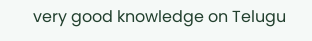very good knowledge on Telugu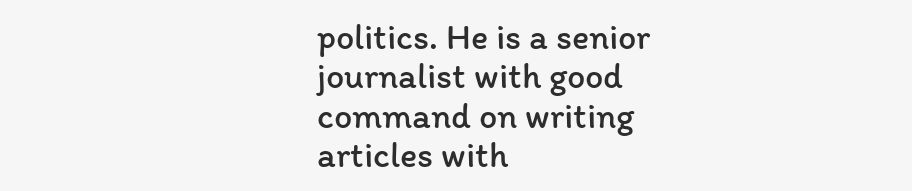politics. He is a senior journalist with good command on writing articles with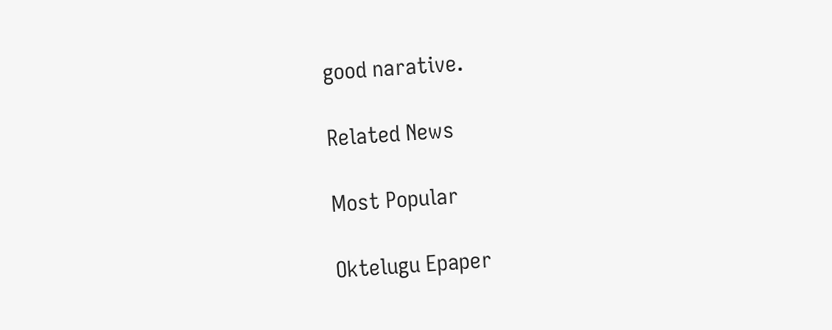good narative.

Related News

Most Popular

Oktelugu Epaper